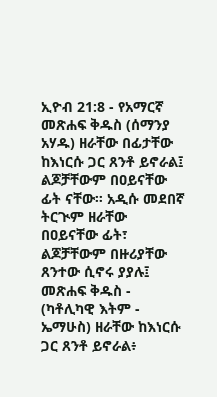ኢዮብ 21:8 - የአማርኛ መጽሐፍ ቅዱስ (ሰማንያ አሃዱ) ዘራቸው በፊታቸው ከእነርሱ ጋር ጸንቶ ይኖራል፤ ልጆቻቸውም በዐይናቸው ፊት ናቸው። አዲሱ መደበኛ ትርጒም ዘራቸው በዐይናቸው ፊት፣ ልጆቻቸውም በዙሪያቸው ጸንተው ሲኖሩ ያያሉ፤ መጽሐፍ ቅዱስ - (ካቶሊካዊ እትም - ኤማሁስ) ዘራቸው ከእነርሱ ጋር ጸንቶ ይኖራል፥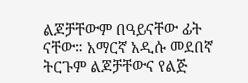ልጆቻቸውም በዓይናቸው ፊት ናቸው። አማርኛ አዲሱ መደበኛ ትርጉም ልጆቻቸውና የልጅ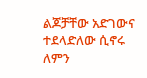ልጆቻቸው አድገውና ተደላድለው ሲኖሩ ለምን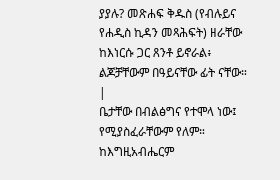ያያሉ? መጽሐፍ ቅዱስ (የብሉይና የሐዲስ ኪዳን መጻሕፍት) ዘራቸው ከእነርሱ ጋር ጸንቶ ይኖራል፥ ልጆቻቸውም በዓይናቸው ፊት ናቸው። |
ቤታቸው በብልፅግና የተሞላ ነው፤ የሚያስፈራቸውም የለም። ከእግዚአብሔርም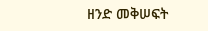ዘንድ መቅሠፍት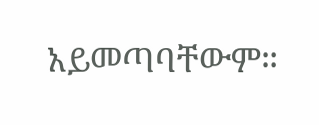አይመጣባቸውም።